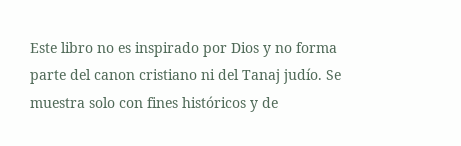Este libro no es inspirado por Dios y no forma parte del canon cristiano ni del Tanaj judío. Se muestra solo con fines históricos y de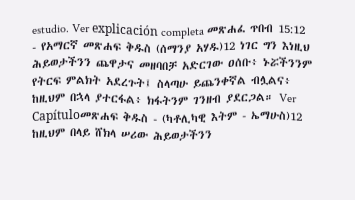estudio. Ver explicación completa መጽሐፈ ጥበብ 15:12 - የአማርኛ መጽሐፍ ቅዱስ (ሰማንያ አሃዱ)12 ነገር ግን እነዚህ ሕይወታችንን ጨዋታና መዘባበቻ አድርገው ዐሰቡ፥ ኑሯችንንም የትርፍ ምልክት አደረጉት፤ ስላጣሁ ይጨንቀኛል ብሏልና፥ ከዚህም በኋላ ያተርፋል፥ ክፋትንም ገንዘብ ያደርጋል። Ver Capítuloመጽሐፍ ቅዱስ - (ካቶሊካዊ እትም - ኤማሁስ)12 ከዚህም በላይ ሸክላ ሠሪው ሕይወታችንን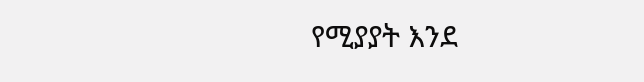የሚያያት እንደ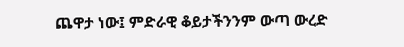ጨዋታ ነው፤ ምድራዊ ቆይታችንንም ውጣ ውረድ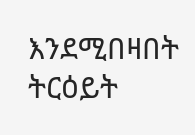እንደሚበዛበት ትርዕይት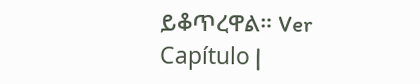ይቆጥረዋል። Ver Capítulo |